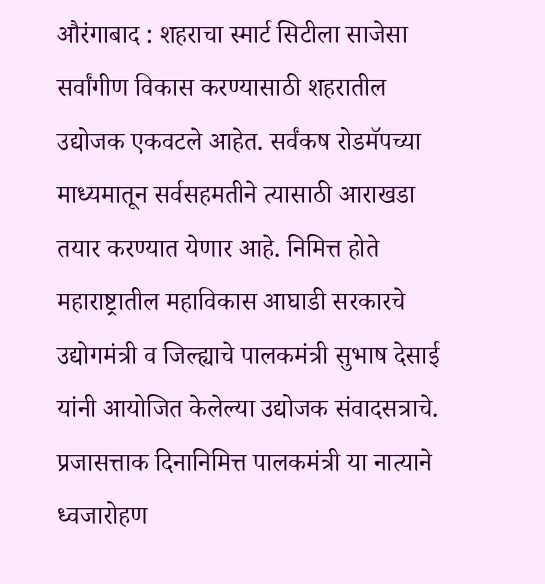औरंगाबाद : शहराचा स्मार्ट सिटीला साजेसा सर्वांगीण विकास करण्यासाठी शहरातील उद्योजक एकवटले आहेत. सर्वंकष रोडमॅपच्या माध्यमातून सर्वसहमतीने त्यासाठी आराखडा तयार करण्यात येणार आहे. निमित्त होते महाराष्ट्रातील महाविकास आघाडी सरकारचे उद्योगमंत्री व जिल्ह्याचे पालकमंत्री सुभाष देसाई यांनी आयोजित केलेल्या उद्योजक संवादसत्राचे. प्रजासत्ताक दिनानिमित्त पालकमंत्री या नात्याने ध्वजारोहण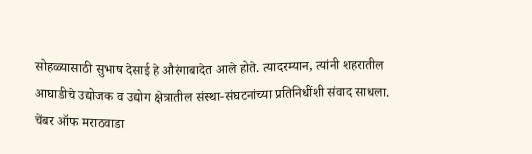सोहळ्यासाठी सुभाष देसाई हे औरंगाबादेत आले होते. त्यादरम्यान, त्यांनी शहरातील आघाडीचे उद्योजक व उद्योग क्षेत्रातील संस्था-संघटनांच्या प्रतिनिधींशी संवाद साधला. चेंबर ऑफ मराठवाडा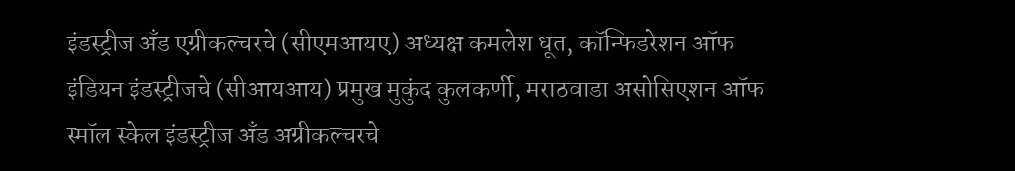इंडस्ट्रीज अँड एग्रीकल्चरचे (सीएमआयए) अध्यक्ष कमलेश धूत, कॉन्फिडरेशन ऑफ इंडियन इंडस्ट्रीजचे (सीआयआय) प्रमुख मुकुंद कुलकर्णी, मराठवाडा असोसिएशन ऑफ स्मॉल स्केल इंडस्ट्रीज अँड अग्रीकल्चरचे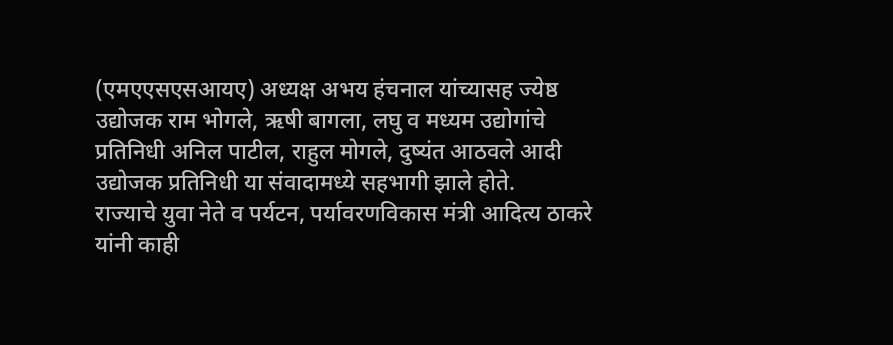(एमएएसएसआयए) अध्यक्ष अभय हंचनाल यांच्यासह ज्येष्ठ उद्योजक राम भोगले, ऋषी बागला, लघु व मध्यम उद्योगांचे प्रतिनिधी अनिल पाटील, राहुल मोगले, दुष्यंत आठवले आदी उद्योजक प्रतिनिधी या संवादामध्ये सहभागी झाले होते.
राज्याचे युवा नेते व पर्यटन, पर्यावरणविकास मंत्री आदित्य ठाकरे यांनी काही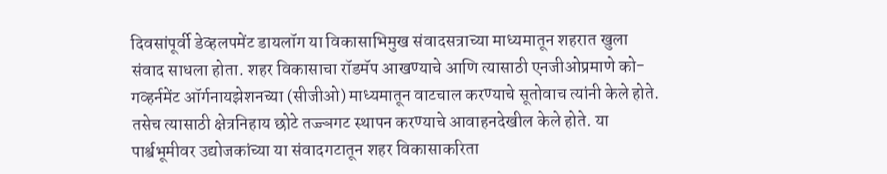दिवसांपूर्वी डेव्हलपमेंट डायलॉग या विकासाभिमुख संवादसत्राच्या माध्यमातून शहरात खुला संवाद साधला होता. शहर विकासाचा रॉडमॅप आखण्याचे आणि त्यासाठी एनजीओप्रमाणे को-गव्हर्नमेंट ऑर्गनायझेशनच्या (सीजीओ) माध्यमातून वाटचाल करण्याचे सूतोवाच त्यांनी केले होते. तसेच त्यासाठी क्षेत्रनिहाय छोटे तज्ज्ञगट स्थापन करण्याचे आवाहनदेखील केले होते. या पार्श्वभूमीवर उद्योजकांच्या या संवादगटातून शहर विकासाकरिता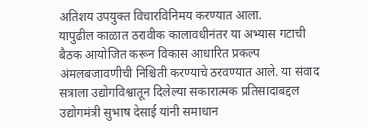अतिशय उपयुक्त विचारविनिमय करण्यात आला.
यापुढील काळात ठरावीक कालावधीनंतर या अभ्यास गटाची बैठक आयोजित करून विकास आधारित प्रकल्प अंमलबजावणीची निश्चिती करण्याचे ठरवण्यात आले. या संवाद सत्राला उद्योगविश्वातून दिलेल्या सकारात्मक प्रतिसादाबद्दल उद्योगमंत्री सुभाष देसाई यांनी समाधान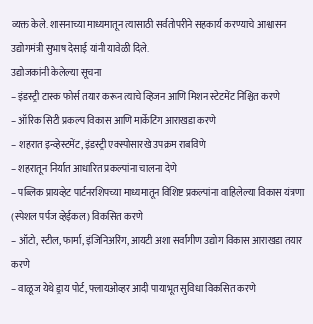व्यक्त केले. शासनाच्या माध्यमातून त्यासाठी सर्वतोपरीने सहकार्य करण्याचे आश्वासन उद्योगमंत्री सुभाष देसाई यांनी यावेळी दिले.
उद्योजकांनी केलेल्या सूचना
– इंडस्ट्री टास्क फोर्स तयार करून त्याचे व्हिजन आणि मिशन स्टेटमेंट निश्चित करणे
– ऑरिक सिटी प्रकल्प विकास आणि मार्केटिंग आराखडा करणे
– शहरात इन्व्हेस्टमेंट, इंडस्ट्री एक्स्पोसारखे उपक्रम राबविणे
– शहरातून निर्यात आधारित प्रकल्पांना चालना देणे
– पब्लिक प्रायव्हेट पार्टनरशिपच्या माध्यमातून विशिष्ट प्रकल्पांना वाहिलेल्या विकास यंत्रणा (स्पेशल पर्पज व्हेईकल) विकसित करणे
– ऑटो, स्टील, फार्मा, इंजिनिअरिंग, आयटी अशा सर्वांगीण उद्योग विकास आराखडा तयार करणे
– वाळूज येथे ड्राय पोर्ट, फ्लायओव्हर आदी पायाभूत सुविधा विकसित करणे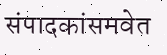संपादकांसमवेत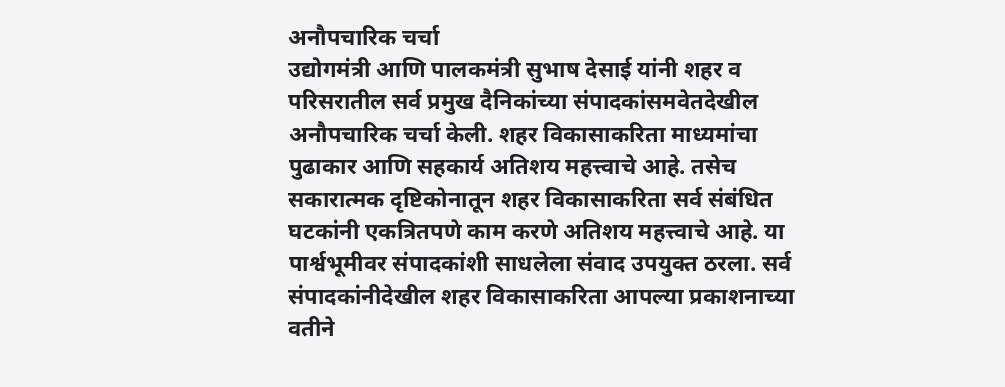अनौपचारिक चर्चा
उद्योगमंत्री आणि पालकमंत्री सुभाष देसाई यांनी शहर व परिसरातील सर्व प्रमुख दैनिकांच्या संपादकांसमवेतदेखील अनौपचारिक चर्चा केली. शहर विकासाकरिता माध्यमांचा पुढाकार आणि सहकार्य अतिशय महत्त्वाचे आहे. तसेच सकारात्मक दृष्टिकोनातून शहर विकासाकरिता सर्व संबंधित घटकांनी एकत्रितपणे काम करणे अतिशय महत्त्वाचे आहे. या पार्श्वभूमीवर संपादकांशी साधलेला संवाद उपयुक्त ठरला. सर्व संपादकांनीदेखील शहर विकासाकरिता आपल्या प्रकाशनाच्या वतीने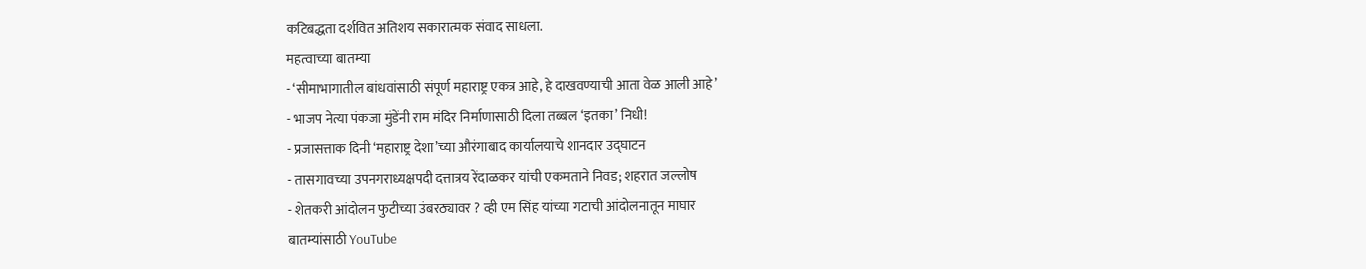कटिबद्धता दर्शवित अतिशय सकारात्मक संवाद साधला.
महत्वाच्या बातम्या
- ‘सीमाभागातील बांधवांसाठी संपूर्ण महाराष्ट्र एकत्र आहे, हे दाखवण्याची आता वेळ आली आहे’
- भाजप नेत्या पंकजा मुंडेंनी राम मंदिर निर्माणासाठी दिला तब्बल ‘इतका’ निधी!
- प्रजासत्ताक दिनी ‘महाराष्ट्र देशा’च्या औरंगाबाद कार्यालयाचे शानदार उद्घाटन
- तासगावच्या उपनगराध्यक्षपदी दत्तात्रय रेंदाळकर यांची एकमताने निवड; शहरात जल्लोष
- शेतकरी आंदोलन फुटीच्या उंबरठ्यावर ? व्ही एम सिंह यांच्या गटाची आंदोलनातून माघार
बातम्यांसाठी YouTube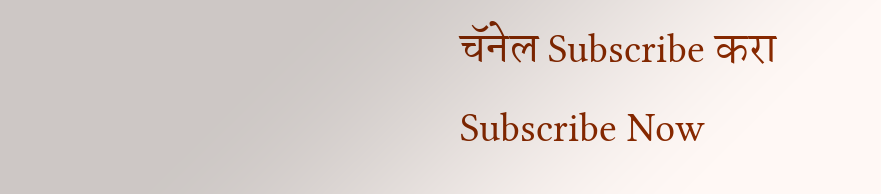चॅनेल Subscribe करा
Subscribe Now